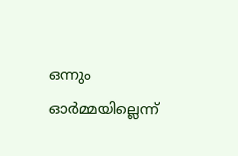ഒന്നും ഓര്‍മ്മയില്ലെന്ന്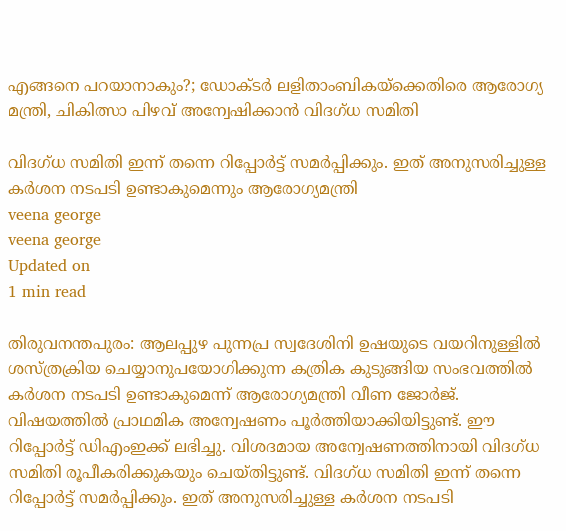എങ്ങനെ പറയാനാകും?; ഡോക്ടര്‍ ലളിതാംബികയ്ക്കെതിരെ ആരോഗ്യ മന്ത്രി, ചികിത്സാ പിഴവ് അന്വേഷിക്കാന്‍ വിദഗ്ധ സമിതി

വിദഗ്ധ സമിതി ഇന്ന് തന്നെ റിപ്പോര്‍ട്ട് സമര്‍പ്പിക്കും. ഇത് അനുസരിച്ചുള്ള കര്‍ശന നടപടി ഉണ്ടാകുമെന്നും ആരോഗ്യമന്ത്രി
veena george
veena george
Updated on
1 min read

തിരുവനന്തപുരം: ആലപ്പുഴ പുന്നപ്ര സ്വദേശിനി ഉഷയുടെ വയറിനുള്ളില്‍ ശസ്ത്രക്രിയ ചെയ്യാനുപയോഗിക്കുന്ന കത്രിക കുടുങ്ങിയ സംഭവത്തില്‍ കര്‍ശന നടപടി ഉണ്ടാകുമെന്ന് ആരോഗ്യമന്ത്രി വീണ ജോര്‍ജ്. വിഷയത്തില്‍ പ്രാഥമിക അന്വേഷണം പൂര്‍ത്തിയാക്കിയിട്ടുണ്ട്. ഈ റിപ്പോര്‍ട്ട് ഡിഎംഇക്ക് ലഭിച്ചു. വിശദമായ അന്വേഷണത്തിനായി വിദഗ്ധ സമിതി രൂപീകരിക്കുകയും ചെയ്തിട്ടുണ്ട്. വിദഗ്ധ സമിതി ഇന്ന് തന്നെ റിപ്പോര്‍ട്ട് സമര്‍പ്പിക്കും. ഇത് അനുസരിച്ചുള്ള കര്‍ശന നടപടി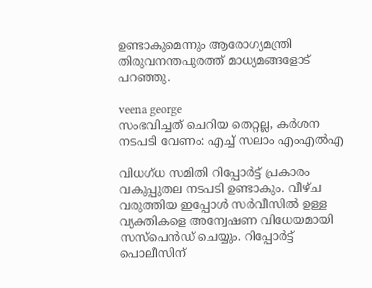ഉണ്ടാകുമെന്നും ആരോഗ്യമന്ത്രി തിരുവനന്തപുരത്ത് മാധ്യമങ്ങളോട് പറഞ്ഞു.

veena george
സംഭവിച്ചത് ചെറിയ തെറ്റല്ല, കര്‍ശന നടപടി വേണം: എച്ച് സലാം എംഎല്‍എ

വിധഗ്ധ സമിതി റിപ്പോര്‍ട്ട് പ്രകാരം വകുപ്പുതല നടപടി ഉണ്ടാകും. വീഴ്ച വരുത്തിയ ഇപ്പോള്‍ സര്‍വീസില്‍ ഉള്ള വ്യക്തികളെ അന്വേഷണ വിധേയമായി സസ്‌പെന്‍ഡ് ചെയ്യും. റിപ്പോര്‍ട്ട് പൊലീസിന്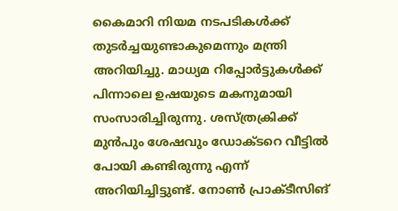കൈമാറി നിയമ നടപടികള്‍ക്ക് തുടര്‍ച്ചയുണ്ടാകുമെന്നും മന്ത്രി അറിയിച്ചു. മാധ്യമ റിപ്പോര്‍ട്ടുകള്‍ക്ക് പിന്നാലെ ഉഷയുടെ മകനുമായി സംസാരിച്ചിരുന്നു. ശസ്ത്രക്രിക്ക് മുന്‍പും ശേഷവും ഡോക്ടറെ വീട്ടില്‍ പോയി കണ്ടിരുന്നു എന്ന് അറിയിച്ചിട്ടുണ്ട്. നോണ്‍ പ്രാക്ടീസിങ്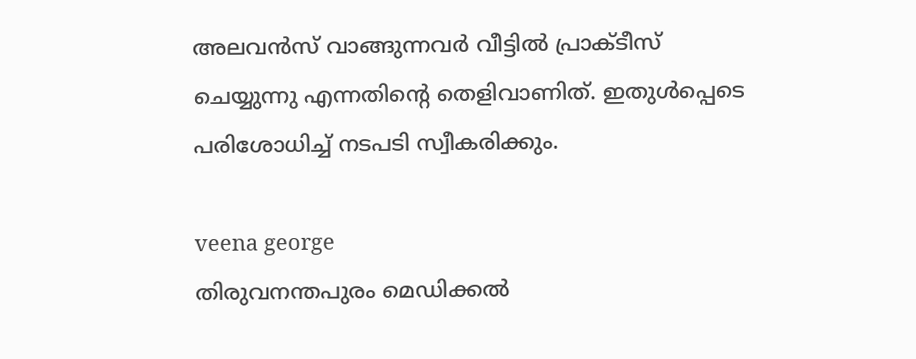അലവന്‍സ് വാങ്ങുന്നവര്‍ വീട്ടില്‍ പ്രാക്ടീസ് ചെയ്യുന്നു എന്നതിന്റെ തെളിവാണിത്. ഇതുള്‍പ്പെടെ പരിശോധിച്ച് നടപടി സ്വീകരിക്കും.

veena george
തിരുവനന്തപുരം മെഡിക്കല്‍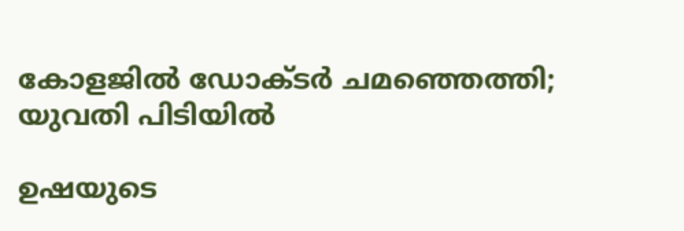കോളജില്‍ ഡോക്ടര്‍ ചമഞ്ഞെത്തി; യുവതി പിടിയില്‍

ഉഷയുടെ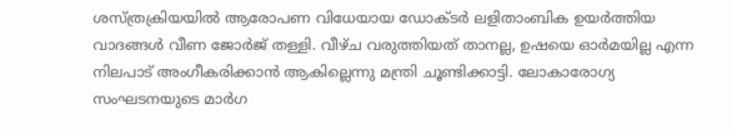ശസ്ത്രക്രിയയില്‍ ആരോപണ വിധേയായ ഡോക്ടര്‍ ലളിതാംബിക ഉയര്‍ത്തിയ വാദങ്ങള്‍ വീണ ജോര്‍ജ് തള്ളി. വീഴ്ച വരുത്തിയത് താനല്ല, ഉഷയെ ഓര്‍മയില്ല എന്ന നിലപാട് അംഗീകരിക്കാന്‍ ആകില്ലെന്നു മന്ത്രി ചൂണ്ടിക്കാട്ടി. ലോകാരോഗ്യ സംഘടനയുടെ മാര്‍ഗ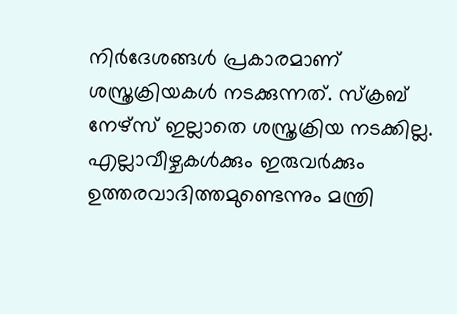നിര്‍ദേശങ്ങള്‍ പ്രകാരമാണ് ശസ്ത്രക്രിയകള്‍ നടക്കുന്നത്. സ്‌ക്രബ് നേഴ്‌സ് ഇല്ലാതെ ശസ്ത്രക്രിയ നടക്കില്ല. എല്ലാവീഴ്ചകള്‍ക്കും ഇരുവര്‍ക്കും ഉത്തരവാദിത്തമുണ്ടെന്നും മന്ത്രി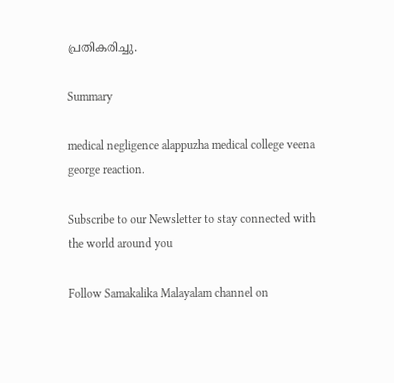പ്രതികരിച്ചു.

Summary

medical negligence alappuzha medical college veena george reaction.

Subscribe to our Newsletter to stay connected with the world around you

Follow Samakalika Malayalam channel on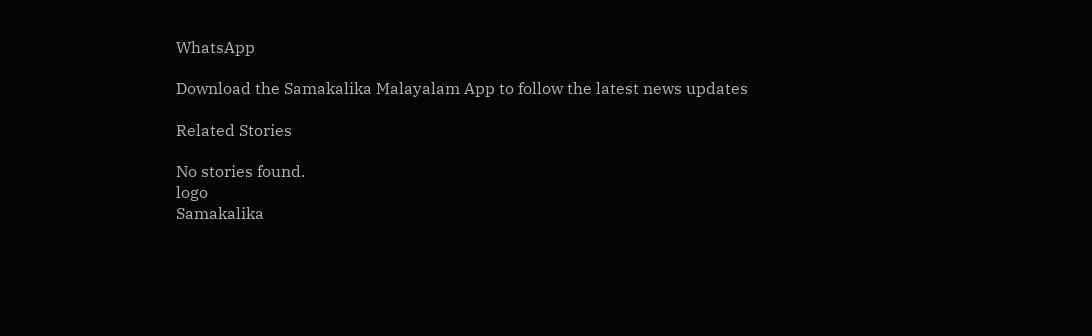WhatsApp

Download the Samakalika Malayalam App to follow the latest news updates

Related Stories

No stories found.
logo
Samakalika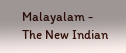Malayalam - The New Indian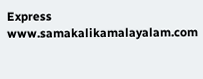Express
www.samakalikamalayalam.com